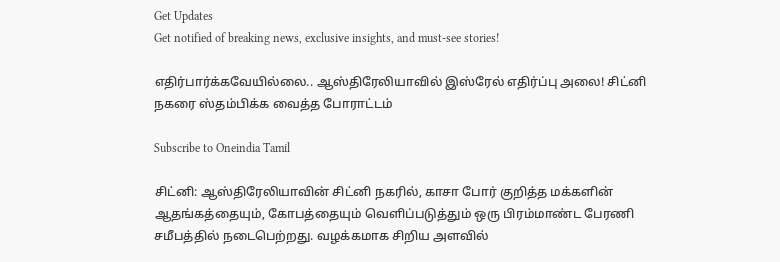Get Updates
Get notified of breaking news, exclusive insights, and must-see stories!

எதிர்பார்க்கவேயில்லை.. ஆஸ்திரேலியாவில் இஸ்ரேல் எதிர்ப்பு அலை! சிட்னி நகரை ஸ்தம்பிக்க வைத்த போராட்டம்

Subscribe to Oneindia Tamil

சிட்னி: ஆஸ்திரேலியாவின் சிட்னி நகரில், காசா போர் குறித்த மக்களின் ஆதங்கத்தையும், கோபத்தையும் வெளிப்படுத்தும் ஒரு பிரம்மாண்ட பேரணி சமீபத்தில் நடைபெற்றது. வழக்கமாக சிறிய அளவில்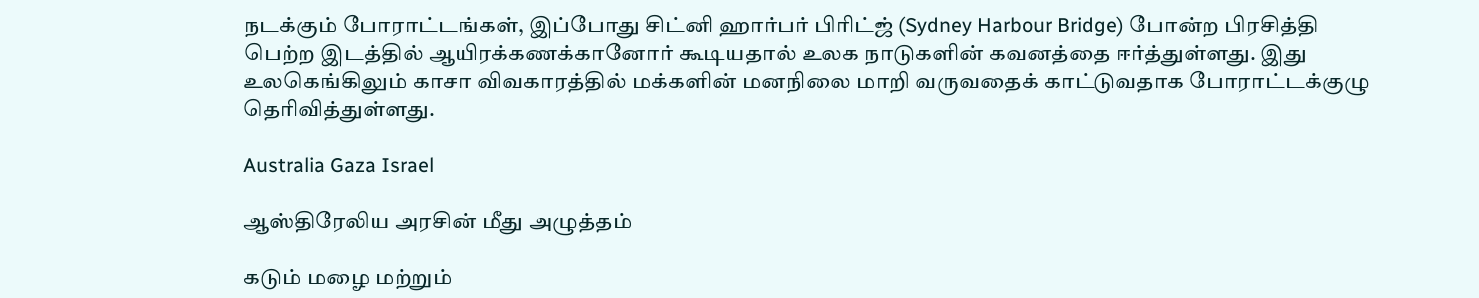நடக்கும் போராட்டங்கள், இப்போது சிட்னி ஹார்பர் பிரிட்ஜ் (Sydney Harbour Bridge) போன்ற பிரசித்தி பெற்ற இடத்தில் ஆயிரக்கணக்கானோர் கூடியதால் உலக நாடுகளின் கவனத்தை ஈர்த்துள்ளது. இது உலகெங்கிலும் காசா விவகாரத்தில் மக்களின் மனநிலை மாறி வருவதைக் காட்டுவதாக போராட்டக்குழு தெரிவித்துள்ளது.

Australia Gaza Israel

ஆஸ்திரேலிய அரசின் மீது அழுத்தம்

கடும் மழை மற்றும்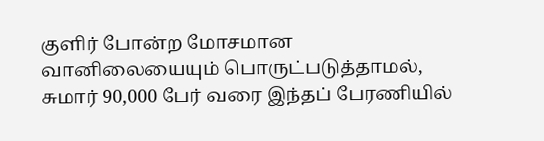குளிர் போன்ற மோசமான வானிலையையும் பொருட்படுத்தாமல், சுமார் 90,000 பேர் வரை இந்தப் பேரணியில்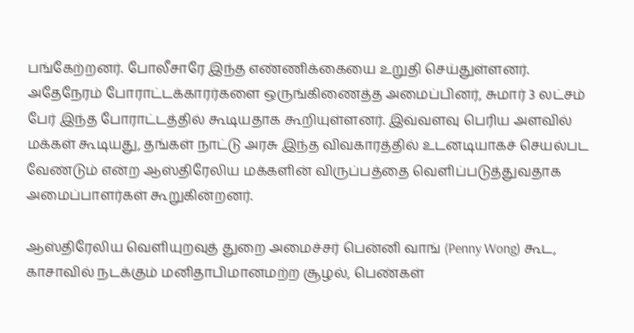பங்கேற்றனர். போலீசாரே இந்த எண்ணிக்கையை உறுதி செய்துள்ளனர். அதேநேரம் போராட்டக்காரர்களை ஒருங்கிணைத்த அமைப்பினர், சுமார் 3 லட்சம் பேர் இந்த போராட்டத்தில் கூடியதாக கூறியுள்ளனர். இவ்வளவு பெரிய அளவில் மக்கள் கூடியது, தங்கள் நாட்டு அரசு இந்த விவகாரத்தில் உடனடியாகச் செயல்பட வேண்டும் என்ற ஆஸ்திரேலிய மக்களின் விருப்பத்தை வெளிப்படுத்துவதாக அமைப்பாளர்கள் கூறுகின்றனர்.

ஆஸ்திரேலிய வெளியுறவுத் துறை அமைச்சர் பென்னி வாங் (Penny Wong) கூட, காசாவில் நடக்கும் மனிதாபிமானமற்ற சூழல், பெண்கள்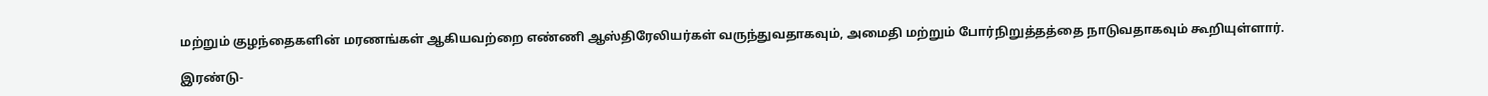மற்றும் குழந்தைகளின் மரணங்கள் ஆகியவற்றை எண்ணி ஆஸ்திரேலியர்கள் வருந்துவதாகவும், அமைதி மற்றும் போர்நிறுத்தத்தை நாடுவதாகவும் கூறியுள்ளார்.

இரண்டு-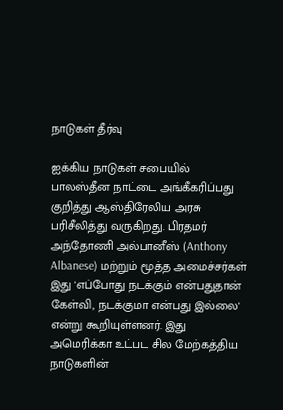நாடுகள் தீர்வு

ஐக்கிய நாடுகள் சபையில் பாலஸ்தீன நாட்டை அங்கீகரிப்பது குறித்து ஆஸ்திரேலிய அரசு பரிசீலித்து வருகிறது. பிரதமர் அந்தோணி அல்பானீஸ் (Anthony Albanese) மற்றும் மூத்த அமைச்சர்கள் இது 'எப்போது நடக்கும் என்பதுதான் கேள்வி, நடக்குமா என்பது இல்லை' என்று கூறியுள்ளனர். இது அமெரிக்கா உட்பட சில மேற்கத்திய நாடுகளின்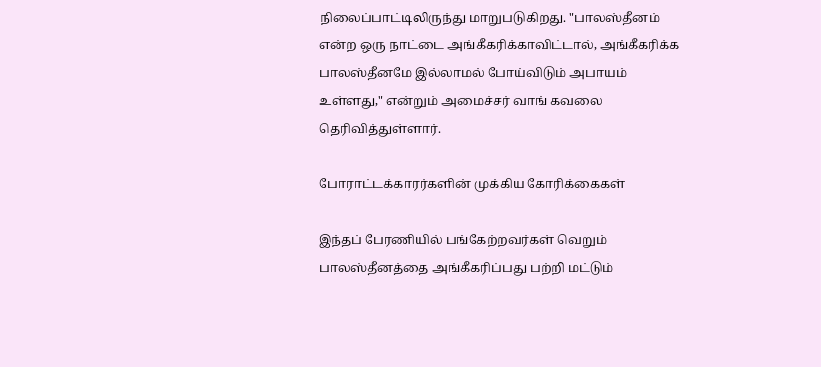நிலைப்பாட்டிலிருந்து மாறுபடுகிறது. "பாலஸ்தீனம் என்ற ஒரு நாட்டை அங்கீகரிக்காவிட்டால், அங்கீகரிக்க பாலஸ்தீனமே இல்லாமல் போய்விடும் அபாயம் உள்ளது," என்றும் அமைச்சர் வாங் கவலை தெரிவித்துள்ளார்.

போராட்டக்காரர்களின் முக்கிய கோரிக்கைகள்

இந்தப் பேரணியில் பங்கேற்றவர்கள் வெறும் பாலஸ்தீனத்தை அங்கீகரிப்பது பற்றி மட்டும்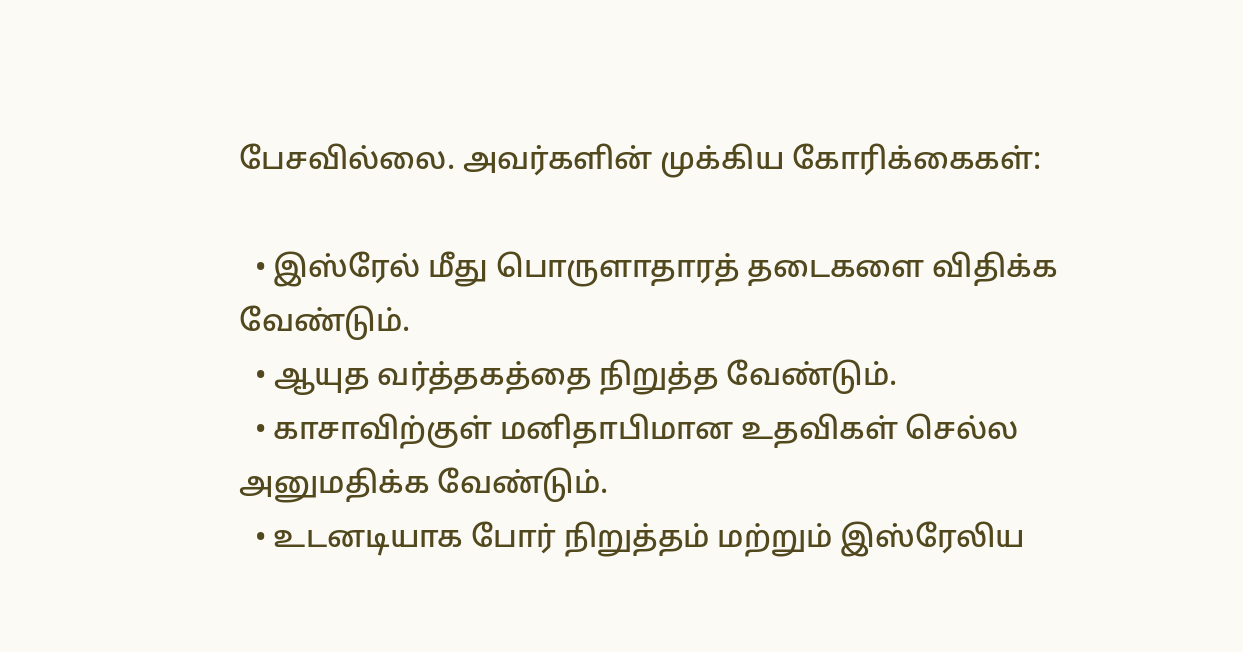பேசவில்லை. அவர்களின் முக்கிய கோரிக்கைகள்:

  • இஸ்ரேல் மீது பொருளாதாரத் தடைகளை விதிக்க வேண்டும்.
  • ஆயுத வர்த்தகத்தை நிறுத்த வேண்டும்.
  • காசாவிற்குள் மனிதாபிமான உதவிகள் செல்ல அனுமதிக்க வேண்டும்.
  • உடனடியாக போர் நிறுத்தம் மற்றும் இஸ்ரேலிய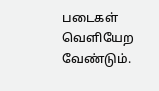படைகள் வெளியேற வேண்டும்.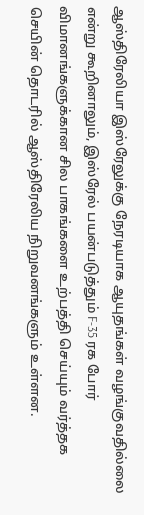ஆஸ்திரேலியா இஸ்ரேலுக்கு நேரடியாக ஆயுதங்கள் வழங்குவதில்லை என்று கூறினாலும், இஸ்ரேல் பயன்படுத்தும் F-35 ரக போர் விமானங்களுக்கான சில பாகங்களை உற்பத்தி செய்யும் வர்த்தக செயின் தொடரில் ஆஸ்திரேலிய நிறுவனங்களும் உள்ளன.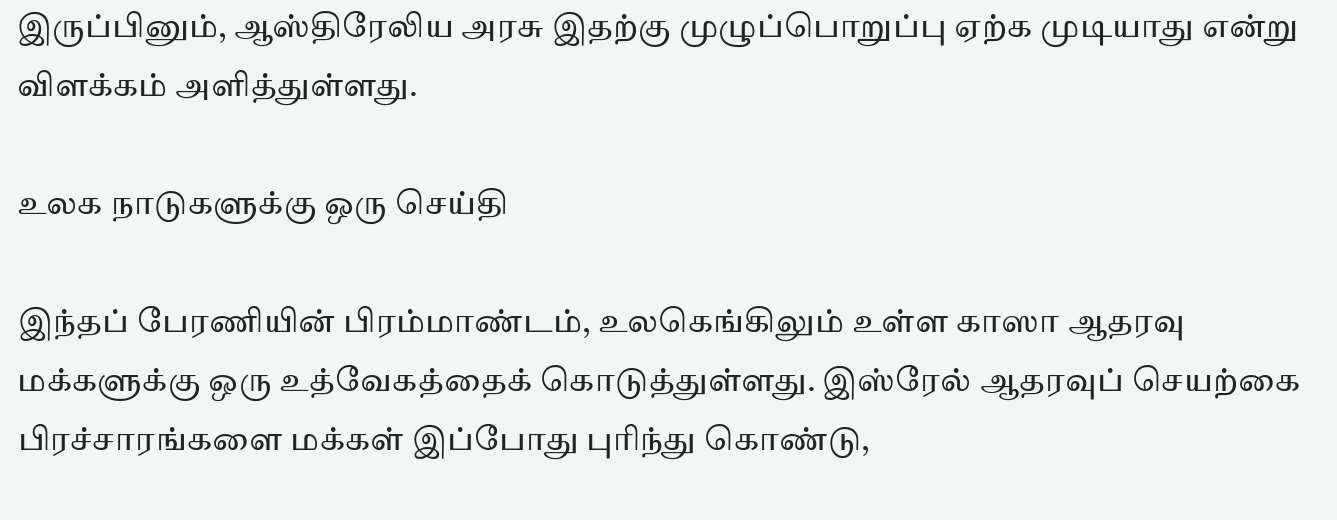இருப்பினும், ஆஸ்திரேலிய அரசு இதற்கு முழுப்பொறுப்பு ஏற்க முடியாது என்று விளக்கம் அளித்துள்ளது.

உலக நாடுகளுக்கு ஒரு செய்தி

இந்தப் பேரணியின் பிரம்மாண்டம், உலகெங்கிலும் உள்ள காஸா ஆதரவு மக்களுக்கு ஒரு உத்வேகத்தைக் கொடுத்துள்ளது. இஸ்ரேல் ஆதரவுப் செயற்கை பிரச்சாரங்களை மக்கள் இப்போது புரிந்து கொண்டு,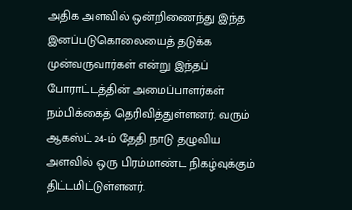அதிக அளவில் ஒன்றிணைந்து இந்த இனப்படுகொலையைத் தடுக்க முன்வருவார்கள் என்று இந்தப் போராட்டத்தின் அமைப்பாளர்கள் நம்பிக்கைத் தெரிவித்துள்ளனர். வரும் ஆகஸ்ட் 24-ம் தேதி நாடு தழுவிய அளவில் ஒரு பிரம்மாண்ட நிகழ்வுக்கும் திட்டமிட்டுள்ளனர்.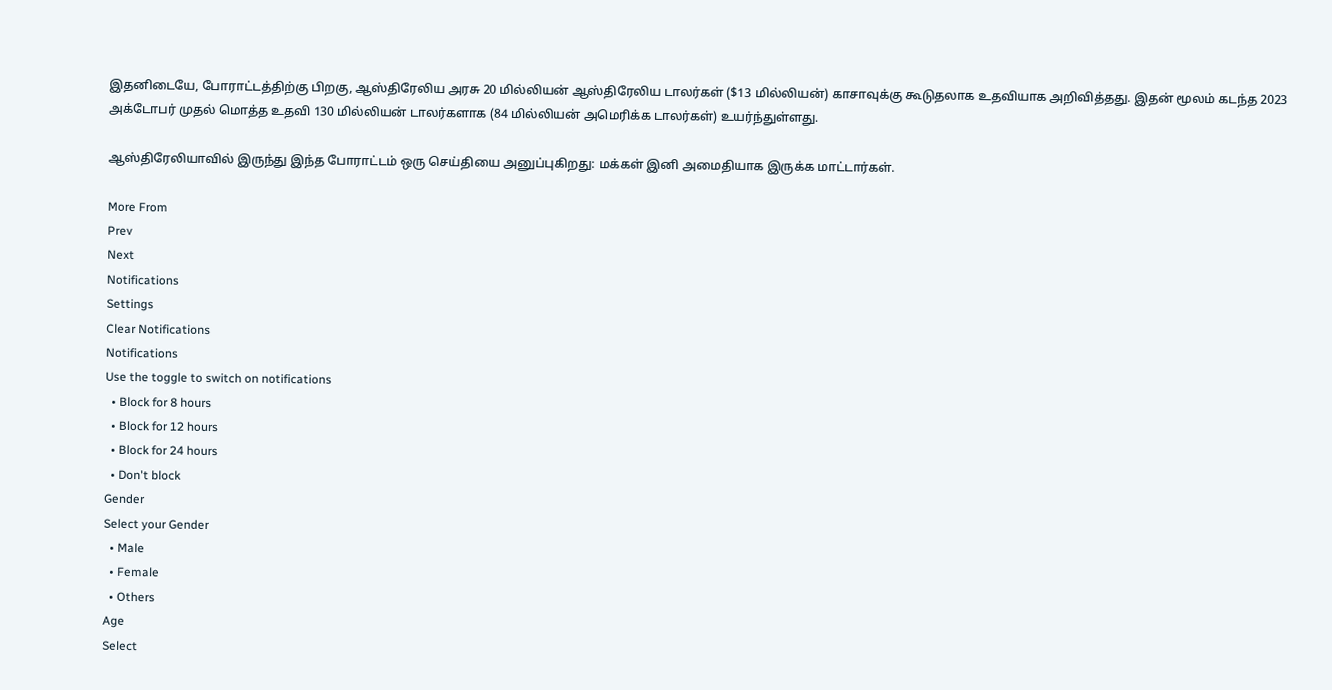இதனிடையே, போராட்டத்திற்கு பிறகு, ஆஸ்திரேலிய அரசு 20 மில்லியன் ஆஸ்திரேலிய டாலர்கள் ($13 மில்லியன்) காசாவுக்கு கூடுதலாக உதவியாக அறிவித்தது. இதன் மூலம் கடந்த 2023 அக்டோபர் முதல் மொத்த உதவி 130 மில்லியன் டாலர்களாக (84 மில்லியன் அமெரிக்க டாலர்கள்) உயர்ந்துள்ளது.

ஆஸ்திரேலியாவில் இருந்து இந்த போராட்டம் ஒரு செய்தியை அனுப்புகிறது: மக்கள் இனி அமைதியாக இருக்க மாட்டார்கள்.

More From
Prev
Next
Notifications
Settings
Clear Notifications
Notifications
Use the toggle to switch on notifications
  • Block for 8 hours
  • Block for 12 hours
  • Block for 24 hours
  • Don't block
Gender
Select your Gender
  • Male
  • Female
  • Others
Age
Select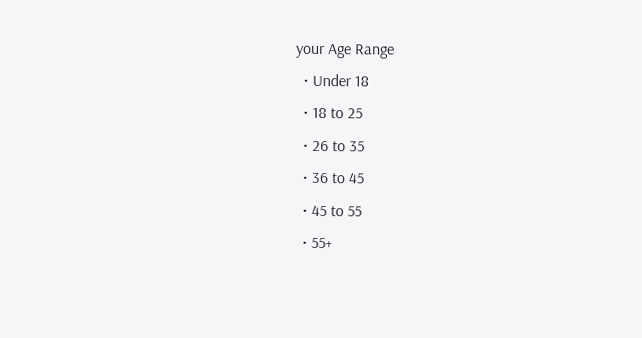your Age Range
  • Under 18
  • 18 to 25
  • 26 to 35
  • 36 to 45
  • 45 to 55
  • 55+